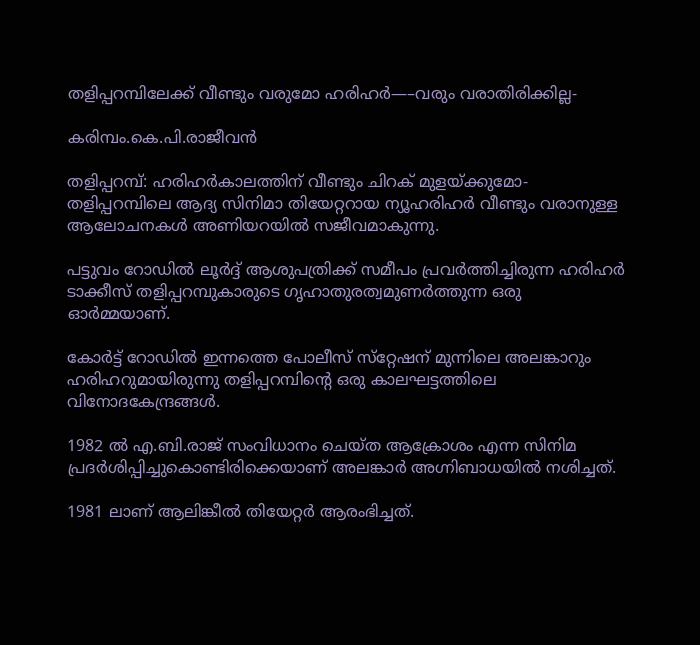തളിപ്പറമ്പിലേക്ക് വീണ്ടും വരുമോ ഹരിഹര്‍—–വരും വരാതിരിക്കില്ല-

കരിമ്പം.കെ.പി.രാജീവന്‍

തളിപ്പറമ്പ്: ഹരിഹര്‍കാലത്തിന് വീണ്ടും ചിറക് മുളയ്ക്കുമോ-തളിപ്പറമ്പിലെ ആദ്യ സിനിമാ തിയേറ്ററായ ന്യൂഹരിഹര്‍ വീണ്ടും വരാനുള്ള ആലോചനകള്‍ അണിയറയില്‍ സജീവമാകുന്നു.

പട്ടുവം റോഡില്‍ ലൂര്‍ദ്ദ് ആശുപത്രിക്ക് സമീപം പ്രവര്‍ത്തിച്ചിരുന്ന ഹരിഹര്‍ ടാക്കീസ് തളിപ്പറമ്പുകാരുടെ ഗൃഹാതുരത്വമുണര്‍ത്തുന്ന ഒരു ഓര്‍മ്മയാണ്.

കോര്‍ട്ട് റോഡില്‍ ഇന്നത്തെ പോലീസ് സ്‌റ്റേഷന് മുന്നിലെ അലങ്കാറും ഹരിഹറുമായിരുന്നു തളിപ്പറമ്പിന്റെ ഒരു കാലഘട്ടത്തിലെ വിനോദകേന്ദ്രങ്ങള്‍.

1982 ല്‍ എ.ബി.രാജ് സംവിധാനം ചെയ്ത ആക്രോശം എന്ന സിനിമ പ്രദര്‍ശിപ്പിച്ചുകൊണ്ടിരിക്കെയാണ് അലങ്കാര്‍ അഗ്നിബാധയില്‍ നശിച്ചത്.

1981 ലാണ് ആലിങ്കീല്‍ തിയേറ്റര്‍ ആരംഭിച്ചത്.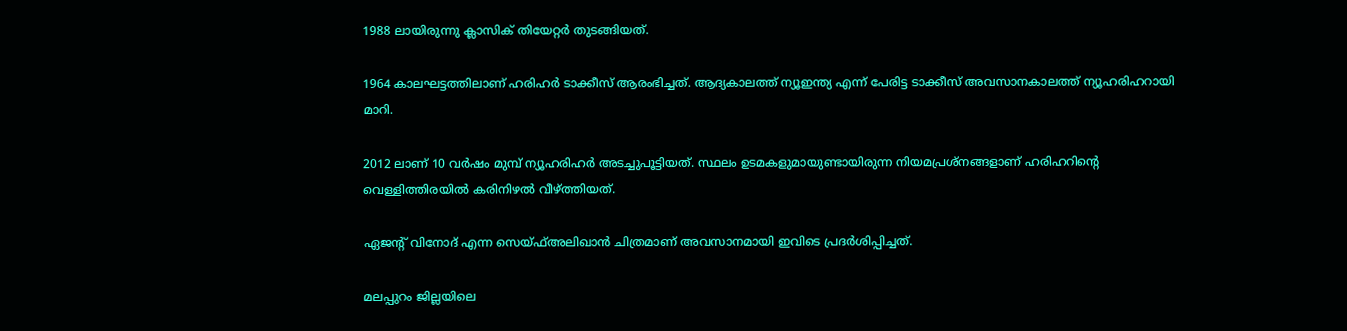1988 ലായിരുന്നു ക്ലാസിക് തിയേറ്റര്‍ തുടങ്ങിയത്.

1964 കാലഘട്ടത്തിലാണ് ഹരിഹര്‍ ടാക്കീസ് ആരംഭിച്ചത്. ആദ്യകാലത്ത് ന്യൂഇന്ത്യ എന്ന് പേരിട്ട ടാക്കീസ് അവസാനകാലത്ത് ന്യൂഹരിഹറായി മാറി.

2012 ലാണ് 10 വര്‍ഷം മുമ്പ് ന്യൂഹരിഹര്‍ അടച്ചുപൂട്ടിയത്. സ്ഥലം ഉടമകളുമായുണ്ടായിരുന്ന നിയമപ്രശ്‌നങ്ങളാണ് ഹരിഹറിന്റെ വെള്ളിത്തിരയില്‍ കരിനിഴല്‍ വീഴ്ത്തിയത്.

ഏജന്റ് വിനോദ് എന്ന സെയ്ഫ്അലിഖാന്‍ ചിത്രമാണ് അവസാനമായി ഇവിടെ പ്രദര്‍ശിപ്പിച്ചത്.

മലപ്പുറം ജില്ലയിലെ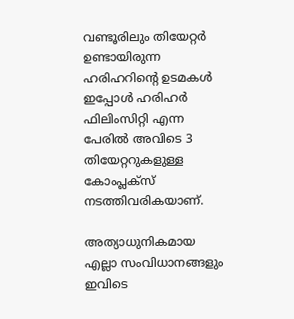വണ്ടൂരിലും തിയേറ്റര്‍ ഉണ്ടായിരുന്ന ഹരിഹറിന്റെ ഉടമകള്‍ ഇപ്പോള്‍ ഹരിഹര്‍ ഫിലിംസിറ്റി എന്ന പേരില്‍ അവിടെ 3 തിയേറ്ററുകളുള്ള കോംപ്ലക്‌സ് നടത്തിവരികയാണ്.

അത്യാധുനികമായ എല്ലാ സംവിധാനങ്ങളും ഇവിടെ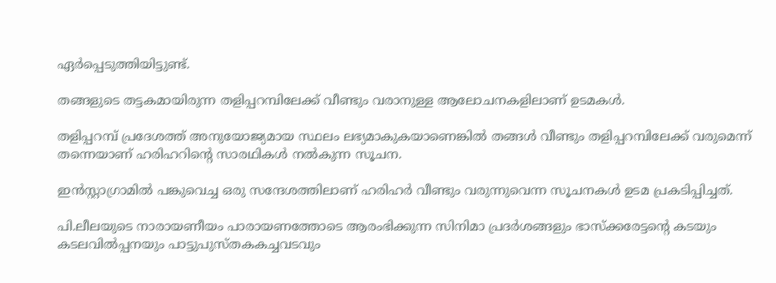ഏര്‍പ്പെടുത്തിയിട്ടുണ്ട്.

തങ്ങളുടെ തട്ടകമായിരുന്ന തളിപ്പറമ്പിലേക്ക് വീണ്ടും വരാനുള്ള ആലോചനകളിലാണ് ഉടമകള്‍.

തളിപ്പറമ്പ് പ്രദേശത്ത് അനുയോജ്യമായ സ്ഥലം ലഭ്യമാകുകയാണെങ്കില്‍ തങ്ങള്‍ വീണ്ടും തളിപ്പറമ്പിലേക്ക് വരുമെന്ന് തന്നെയാണ് ഹരിഹറിന്റെ സാരഥികള്‍ നല്‍കുന്ന സൂചന.

ഇന്‍സ്റ്റാഗ്രാമില്‍ പങ്കുവെച്ച ഒരു സന്ദേശത്തിലാണ് ഹരിഹര്‍ വീണ്ടും വരുന്നുവെന്ന സൂചനകള്‍ ഉടമ പ്രകടിപ്പിച്ചത്.

പി.ലീലയുടെ നാരായണീയം പാരായണത്തോടെ ആരംഭിക്കുന്ന സിനിമാ പ്രദര്‍ശങ്ങളും ഭാസ്‌ക്കരേട്ടന്റെ കടയും കടലവില്‍പ്പനയും പാട്ടുപുസ്തകകച്ചവടവും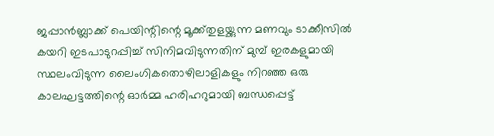ജപ്പാന്‍ബ്ലാക്ക് പെയിന്റിന്റെ മൂക്ക്തുളയ്ക്കുന്ന മണവും ടാക്കീസില്‍ കയറി ഇടപാടുറപ്പിച്ച് സിനിമവിടുന്നതിന് മുമ്പ് ഇരകളുമായി സ്ഥലംവിടുന്ന ലൈംഗികതൊഴിലാളികളും നിറഞ്ഞ ഒരു കാലഘട്ടത്തിന്റെ ഓര്‍മ്മ ഹരിഹറുമായി ബന്ധപ്പെട്ട്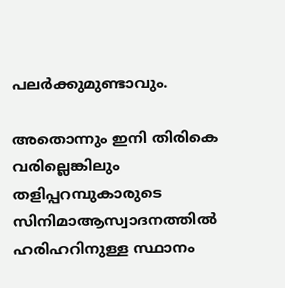പലര്‍ക്കുമുണ്ടാവും.

അതൊന്നും ഇനി തിരികെ വരില്ലെങ്കിലും തളിപ്പറമ്പുകാരുടെ സിനിമാആസ്വാദനത്തില്‍ ഹരിഹറിനുള്ള സ്ഥാനം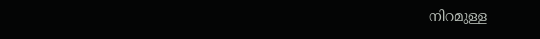നിറമുള്ള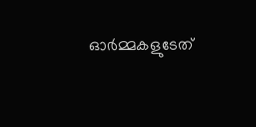ഓര്‍മ്മകളുടേത്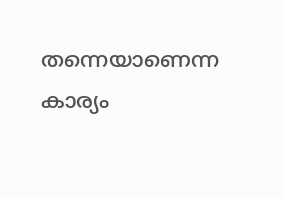തന്നെയാണെന്ന കാര്യം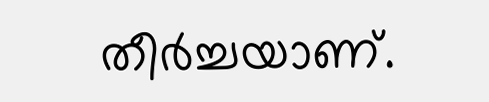തീര്‍ച്ചയാണ്.